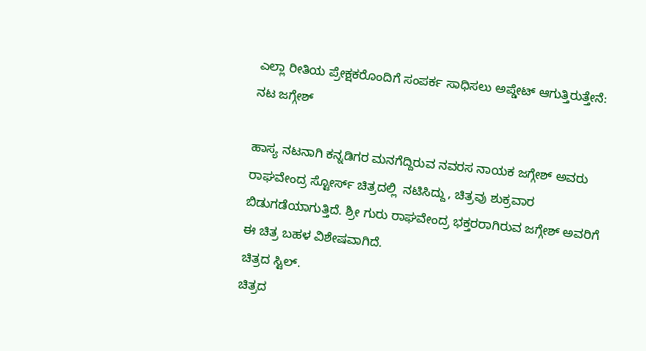ಎಲ್ಲಾ ರೀತಿಯ ಪ್ರೇಕ್ಷಕರೊಂದಿಗೆ ಸಂಪರ್ಕ ಸಾಧಿಸಲು ಅಪ್ಡೇಟ್ ಆಗುತ್ತಿರುತ್ತೇನೆ: ನಟ ಜಗ್ಗೇಶ್

ಹಾಸ್ಯ ನಟನಾಗಿ ಕನ್ನಡಿಗರ ಮನಗೆದ್ದಿರುವ ನವರಸ ನಾಯಕ ಜಗ್ಗೇಶ್ ಅವರು ರಾಘವೇಂದ್ರ ಸ್ಟೋರ್ಸ್ ಚಿತ್ರದಲ್ಲಿ  ನಟಿಸಿದ್ದು, ಚಿತ್ರವು ಶುಕ್ರವಾರ ಬಿಡುಗಡೆಯಾಗುತ್ತಿದೆ. ಶ್ರೀ ಗುರು ರಾಘವೇಂದ್ರ ಭಕ್ತರರಾಗಿರುವ ಜಗ್ಗೇಶ್ ಅವರಿಗೆ ಈ ಚಿತ್ರ ಬಹಳ ವಿಶೇಷವಾಗಿದೆ.
ಚಿತ್ರದ ಸ್ಟಿಲ್.
ಚಿತ್ರದ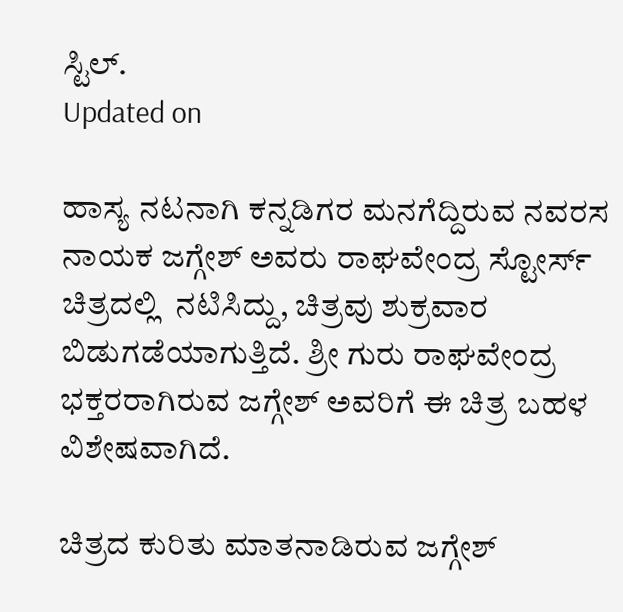ಸ್ಟಿಲ್.
Updated on

ಹಾಸ್ಯ ನಟನಾಗಿ ಕನ್ನಡಿಗರ ಮನಗೆದ್ದಿರುವ ನವರಸ ನಾಯಕ ಜಗ್ಗೇಶ್ ಅವರು ರಾಘವೇಂದ್ರ ಸ್ಟೋರ್ಸ್ ಚಿತ್ರದಲ್ಲಿ  ನಟಿಸಿದ್ದು, ಚಿತ್ರವು ಶುಕ್ರವಾರ ಬಿಡುಗಡೆಯಾಗುತ್ತಿದೆ. ಶ್ರೀ ಗುರು ರಾಘವೇಂದ್ರ ಭಕ್ತರರಾಗಿರುವ ಜಗ್ಗೇಶ್ ಅವರಿಗೆ ಈ ಚಿತ್ರ ಬಹಳ ವಿಶೇಷವಾಗಿದೆ.

ಚಿತ್ರದ ಕುರಿತು ಮಾತನಾಡಿರುವ ಜಗ್ಗೇಶ್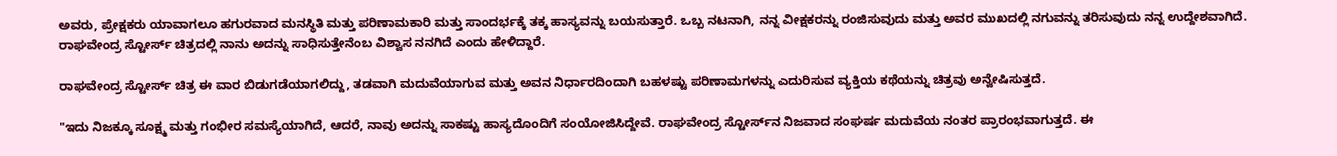ಅವರು, ಪ್ರೇಕ್ಷಕರು ಯಾವಾಗಲೂ ಹಗುರವಾದ ಮನಸ್ಥಿತಿ ಮತ್ತು ಪರಿಣಾಮಕಾರಿ ಮತ್ತು ಸಾಂದರ್ಭಕ್ಕೆ ತಕ್ಕ ಹಾಸ್ಯವನ್ನು ಬಯಸುತ್ತಾರೆ. ಒಬ್ಬ ನಟನಾಗಿ, ನನ್ನ ವೀಕ್ಷಕರನ್ನು ರಂಜಿಸುವುದು ಮತ್ತು ಅವರ ಮುಖದಲ್ಲಿ ನಗುವನ್ನು ತರಿಸುವುದು ನನ್ನ ಉದ್ದೇಶವಾಗಿದೆ. ರಾಘವೇಂದ್ರ ಸ್ಟೋರ್ಸ್‌ ಚಿತ್ರದಲ್ಲಿ ನಾನು ಅದನ್ನು ಸಾಧಿಸುತ್ತೇನೆಂಬ ವಿಶ್ವಾಸ ನನಗಿದೆ ಎಂದು ಹೇಳಿದ್ದಾರೆ.

ರಾಘವೇಂದ್ರ ಸ್ಟೋರ್ಸ್ ಚಿತ್ರ ಈ ವಾರ ಬಿಡುಗಡೆಯಾಗಲಿದ್ದು, ತಡವಾಗಿ ಮದುವೆಯಾಗುವ ಮತ್ತು ಅವನ ನಿರ್ಧಾರದಿಂದಾಗಿ ಬಹಳಷ್ಟು ಪರಿಣಾಮಗಳನ್ನು ಎದುರಿಸುವ ವ್ಯಕ್ತಿಯ ಕಥೆಯನ್ನು ಚಿತ್ರವು ಅನ್ವೇಷಿಸುತ್ತದೆ.

"ಇದು ನಿಜಕ್ಕೂ ಸೂಕ್ಷ್ಮ ಮತ್ತು ಗಂಭೀರ ಸಮಸ್ಯೆಯಾಗಿದೆ, ಆದರೆ, ನಾವು ಅದನ್ನು ಸಾಕಷ್ಟು ಹಾಸ್ಯದೊಂದಿಗೆ ಸಂಯೋಜಿಸಿದ್ದೇವೆ. ರಾಘವೇಂದ್ರ ಸ್ಟೋರ್ಸ್‌ನ ನಿಜವಾದ ಸಂಘರ್ಷ ಮದುವೆಯ ನಂತರ ಪ್ರಾರಂಭವಾಗುತ್ತದೆ. ಈ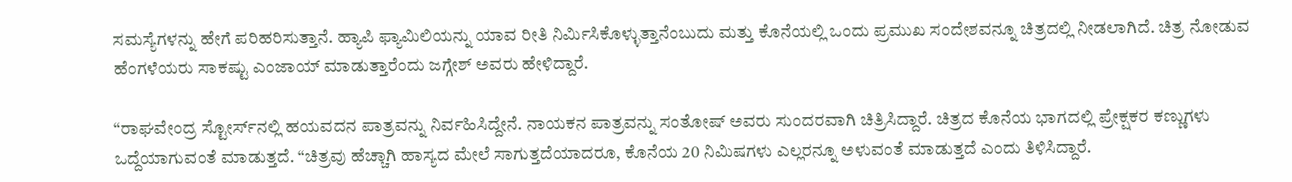ಸಮಸ್ಯೆಗಳನ್ನು ಹೇಗೆ ಪರಿಹರಿಸುತ್ತಾನೆ. ಹ್ಯಾಪಿ ಫ್ಯಾಮಿಲಿಯನ್ನು ಯಾವ ರೀತಿ ನಿರ್ಮಿಸಿಕೊಳ್ಳುತ್ತಾನೆಂಬುದು ಮತ್ತು ಕೊನೆಯಲ್ಲಿ ಒಂದು ಪ್ರಮುಖ ಸಂದೇಶವನ್ನೂ ಚಿತ್ರದಲ್ಲಿ ನೀಡಲಾಗಿದೆ. ಚಿತ್ರ ನೋಡುವ ಹೆಂಗಳೆಯರು ಸಾಕಷ್ಟು ಎಂಜಾಯ್ ಮಾಡುತ್ತಾರೆಂದು ಜಗ್ಗೇಶ್ ಅವರು ಹೇಳಿದ್ದಾರೆ.

“ರಾಘವೇಂದ್ರ ಸ್ಟೋರ್ಸ್‌ನಲ್ಲಿ ಹಯವದನ ಪಾತ್ರವನ್ನು ನಿರ್ವಹಿಸಿದ್ದೇನೆ. ನಾಯಕನ ಪಾತ್ರವನ್ನು ಸಂತೋಷ್ ಅವರು ಸುಂದರವಾಗಿ ಚಿತ್ರಿಸಿದ್ದಾರೆ. ಚಿತ್ರದ ಕೊನೆಯ ಭಾಗದಲ್ಲಿ ಪ್ರೇಕ್ಷಕರ ಕಣ್ಣುಗಳು ಒದ್ದೆಯಾಗುವಂತೆ ಮಾಡುತ್ತದೆ. “ಚಿತ್ರವು ಹೆಚ್ಚಾಗಿ ಹಾಸ್ಯದ ಮೇಲೆ ಸಾಗುತ್ತದೆಯಾದರೂ, ಕೊನೆಯ 20 ನಿಮಿಷಗಳು ಎಲ್ಲರನ್ನೂ ಅಳುವಂತೆ ಮಾಡುತ್ತದೆ ಎಂದು ತಿಳಿಸಿದ್ದಾರೆ.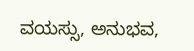ವಯಸ್ಸು, ಅನುಭವ,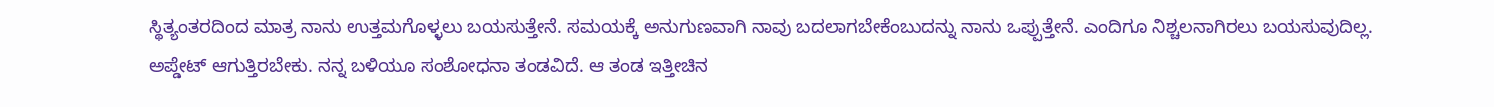ಸ್ಥಿತ್ಯಂತರದಿಂದ ಮಾತ್ರ ನಾನು ಉತ್ತಮಗೊಳ್ಳಲು ಬಯಸುತ್ತೇನೆ. ಸಮಯಕ್ಕೆ ಅನುಗುಣವಾಗಿ ನಾವು ಬದಲಾಗಬೇಕೆಂಬುದನ್ನು ನಾನು ಒಪ್ಪುತ್ತೇನೆ. ಎಂದಿಗೂ ನಿಶ್ಚಲನಾಗಿರಲು ಬಯಸುವುದಿಲ್ಲ. ಅಪ್ಡೇಟ್ ಆಗುತ್ತಿರಬೇಕು. ನನ್ನ ಬಳಿಯೂ ಸಂಶೋಧನಾ ತಂಡವಿದೆ. ಆ ತಂಡ ಇತ್ತೀಚಿನ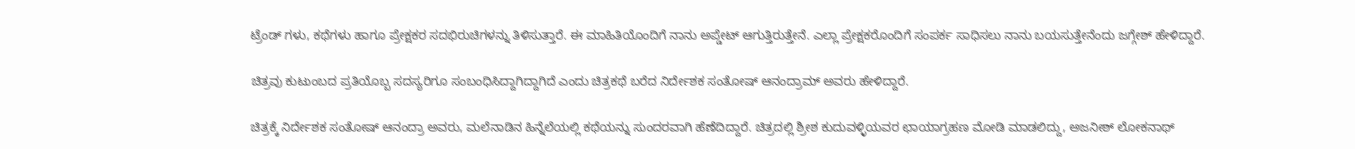ಟ್ರೆಂಡ್ ಗಳು, ಕಥೆಗಳು ಹಾಗೂ ಪ್ರೇಕ್ಷಕರ ಸದಭಿರುಚಿಗಳನ್ನು ತಿಳಿಸುತ್ತಾರೆ. ಈ ಮಾಹಿತಿಯೊಂದಿಗೆ ನಾನು ಅಪ್ಡೇಟ್ ಆಗುತ್ತಿರುತ್ತೇನೆ. ಎಲ್ಲಾ ಪ್ರೇಕ್ಷಕರೊಂದಿಗೆ ಸಂಪರ್ಕ ಸಾಧಿಸಲು ನಾನು ಬಯಸುತ್ತೇನೆಂದು ಜಗ್ಗೇಶ್ ಹೇಳಿದ್ದಾರೆ.

ಚಿತ್ರವು ಕುಟುಂಬದ ಪ್ರತಿಯೊಬ್ಬ ಸದಸ್ಯರಿಗೂ ಸಂಬಂಧಿಸಿದ್ದಾಗಿದ್ದಾಗಿದೆ ಎಂದು ಚಿತ್ರಕಥೆ ಬರೆದ ನಿರ್ದೇಶಕ ಸಂತೋಷ್ ಆನಂದ್ರಾಮ್ ಅವರು ಹೇಳಿದ್ದಾರೆ.

ಚಿತ್ರಕ್ಕೆ ನಿರ್ದೇಶಕ ಸಂತೋಷ್ ಆನಂದ್ರಾ ಅವರು, ಮಲೆನಾಡಿನ ಹಿನ್ನೆಲೆಯಲ್ಲಿ ಕಥೆಯನ್ನು ಸುಂದರವಾಗಿ ಹೆಣೆದಿದ್ದಾರೆ. ಚಿತ್ರದಲ್ಲಿ ಶ್ರೀಶ ಕುದುವಳ್ಳಿಯವರ ಛಾಯಾಗ್ರಹಣ ಮೋಡಿ ಮಾಡಲಿದ್ದು, ಅಜನೀಶ್ ಲೋಕನಾಥ್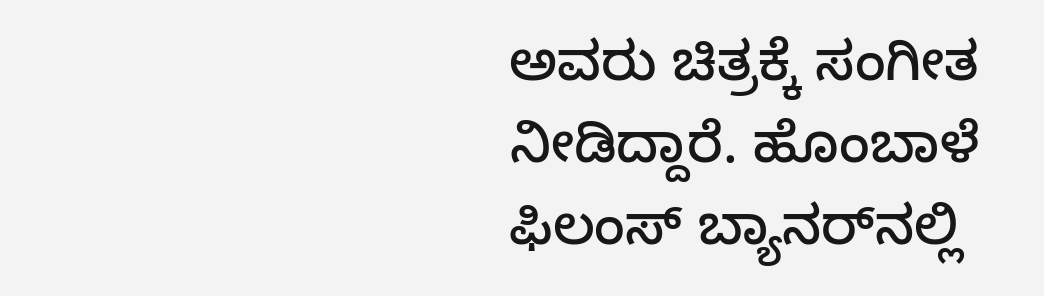ಅವರು ಚಿತ್ರಕ್ಕೆ ಸಂಗೀತ ನೀಡಿದ್ದಾರೆ. ಹೊಂಬಾಳೆ ಫಿಲಂಸ್‌ ಬ್ಯಾನರ್‌ನಲ್ಲಿ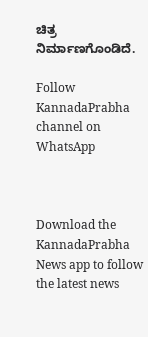ಚಿತ್ರ ನಿರ್ಮಾಣಗೊಂಡಿದೆ.

Follow KannadaPrabha channel on WhatsApp



Download the KannadaPrabha News app to follow the latest news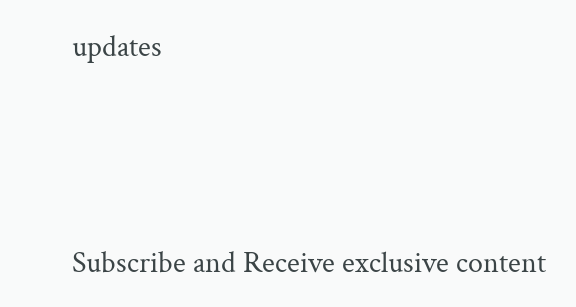updates



Subscribe and Receive exclusive content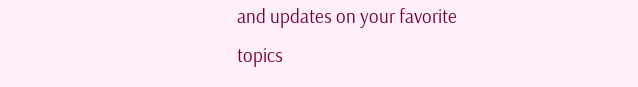and updates on your favorite topics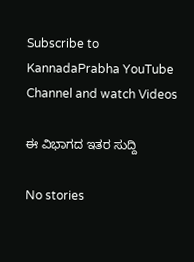Subscribe to KannadaPrabha YouTube Channel and watch Videos

ಈ ವಿಭಾಗದ ಇತರ ಸುದ್ದಿ

No stories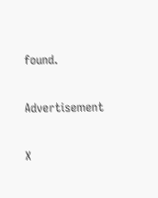found.

Advertisement

X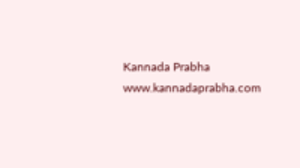Kannada Prabha
www.kannadaprabha.com